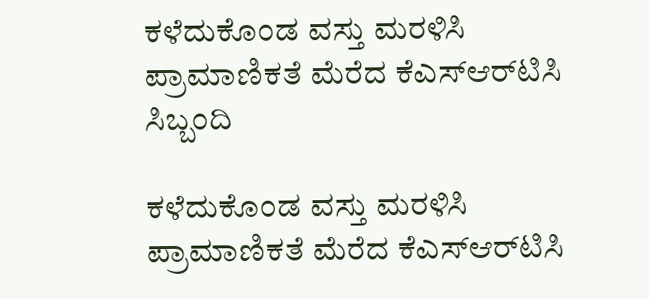ಕಳೆದುಕೊಂಡ ವಸ್ತು ಮರಳಿಸಿ ಪ್ರಾಮಾಣಿಕತೆ ಮೆರೆದ ಕೆಎಸ್‌ಆರ್‌ಟಿಸಿ ಸಿಬ್ಬಂದಿ

ಕಳೆದುಕೊಂಡ ವಸ್ತು ಮರಳಿಸಿ ಪ್ರಾಮಾಣಿಕತೆ ಮೆರೆದ ಕೆಎಸ್‌ಆರ್‌ಟಿಸಿ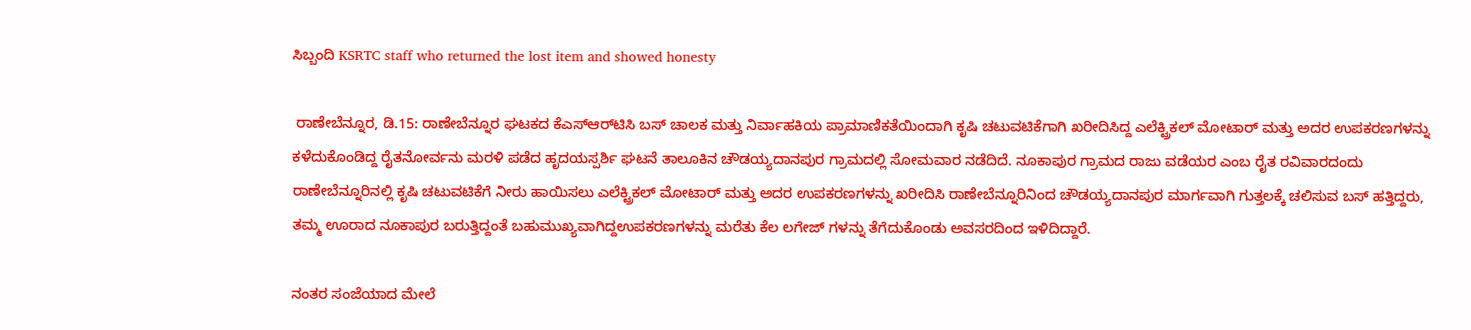ಸಿಬ್ಬಂದಿ KSRTC staff who returned the lost item and showed honesty

 ರಾಣೇಬೆನ್ನೂರ, ಡಿ.15: ರಾಣೇಬೆನ್ನೂರ ಘಟಕದ ಕೆಎಸ್‌ಆರ್‌ಟಿಸಿ ಬಸ್ ಚಾಲಕ ಮತ್ತು ನಿರ್ವಾಹಕಿಯ ಪ್ರಾಮಾಣಿಕತೆಯಿಂದಾಗಿ ಕೃಷಿ ಚಟುವಟಿಕೆಗಾಗಿ ಖರೀದಿಸಿದ್ದ ಎಲೆಕ್ಟ್ರಿಕಲ್ ಮೋಟಾರ್ ಮತ್ತು ಅದರ ಉಪಕರಣಗಳನ್ನು ಕಳೆದುಕೊಂಡಿದ್ದ ರೈತನೋರ್ವನು ಮರಳಿ ಪಡೆದ ಹೃದಯಸ್ಪರ್ಶಿ ಘಟನೆ ತಾಲೂಕಿನ ಚೌಡಯ್ಯದಾನಪುರ ಗ್ರಾಮದಲ್ಲಿ ಸೋಮವಾರ ನಡೆದಿದೆ. ನೂಕಾಪುರ ಗ್ರಾಮದ ರಾಜು ವಡೆಯರ ಎಂಬ ರೈತ ರವಿವಾರದಂದು ರಾಣೇಬೆನ್ನೂರಿನಲ್ಲಿ ಕೃಷಿ ಚಟುವಟಿಕೆಗೆ ನೀರು ಹಾಯಿಸಲು ಎಲೆಕ್ಟ್ರಿಕಲ್ ಮೋಟಾರ್ ಮತ್ತು ಅದರ ಉಪಕರಣಗಳನ್ನು ಖರೀದಿಸಿ ರಾಣೇಬೆನ್ನೂರಿನಿಂದ ಚೌಡಯ್ಯದಾನಪುರ ಮಾರ್ಗವಾಗಿ ಗುತ್ತಲಕ್ಕೆ ಚಲಿಸುವ ಬಸ್ ಹತ್ತಿದ್ದರು, ತಮ್ಮ ಊರಾದ ನೂಕಾಪುರ ಬರುತ್ತಿದ್ದಂತೆ ಬಹುಮುಖ್ಯವಾಗಿದ್ದಉಪಕರಣಗಳನ್ನು ಮರೆತು ಕೆಲ ಲಗೇಜ್ ಗಳನ್ನು ತೆಗೆದುಕೊಂಡು ಅವಸರದಿಂದ ಇಳಿದಿದ್ದಾರೆ.

ನಂತರ ಸಂಜೆಯಾದ ಮೇಲೆ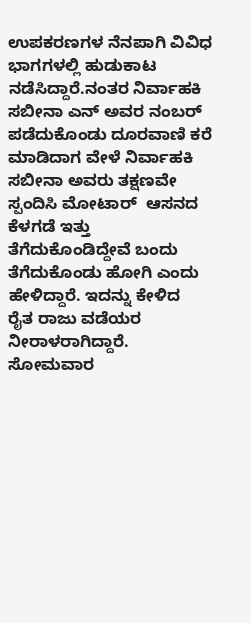ಉಪಕರಣಗಳ ನೆನಪಾಗಿ ವಿವಿಧ ಭಾಗಗಳಲ್ಲಿ ಹುಡುಕಾಟ ನಡೆಸಿದ್ದಾರೆ.ನಂತರ ನಿರ್ವಾಹಕಿ ಸಬೀನಾ ಎನ್ ಅವರ ನಂಬರ್ ಪಡೆದುಕೊಂಡು ದೂರವಾಣಿ ಕರೆ ಮಾಡಿದಾಗ ವೇಳೆ ನಿರ್ವಾಹಕಿ ಸಬೀನಾ ಅವರು ತಕ್ಷಣವೇ ಸ್ಪಂದಿಸಿ ಮೋಟಾರ್  ಆಸನದ ಕೆಳಗಡೆ ಇತ್ತು ತೆಗೆದುಕೊಂಡಿದ್ದೇವೆ ಬಂದು ತೆಗೆದುಕೊಂಡು ಹೋಗಿ ಎಂದು ಹೇಳಿದ್ದಾರೆ. ಇದನ್ನು ಕೇಳಿದ  ರೈತ ರಾಜು ವಡೆಯರ ನೀರಾಳರಾಗಿದ್ದಾರೆ. ಸೋಮವಾರ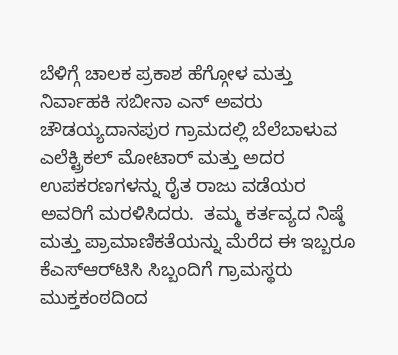ಬೆಳಿಗ್ಗೆ ಚಾಲಕ ಪ್ರಕಾಶ ಹೆಗ್ಗೋಳ ಮತ್ತು ನಿರ್ವಾಹಕಿ ಸಬೀನಾ ಎನ್ ಅವರು ಚೌಡಯ್ಯದಾನಪುರ ಗ್ರಾಮದಲ್ಲಿ ಬೆಲೆಬಾಳುವ ಎಲೆಕ್ಟ್ರಿಕಲ್ ಮೋಟಾರ್ ಮತ್ತು ಅದರ ಉಪಕರಣಗಳನ್ನು ರೈತ ರಾಜು ವಡೆಯರ ಅವರಿಗೆ ಮರಳಿಸಿದರು.  ತಮ್ಮ ಕರ್ತವ್ಯದ ನಿಷ್ಠೆ ಮತ್ತು ಪ್ರಾಮಾಣಿಕತೆಯನ್ನು ಮೆರೆದ ಈ ಇಬ್ಬರೂ ಕೆಎಸ್‌ಆರ್‌ಟಿಸಿ ಸಿಬ್ಬಂದಿಗೆ ಗ್ರಾಮಸ್ಥರು ಮುಕ್ತಕಂಠದಿಂದ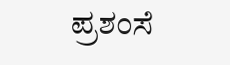ಪ್ರಶಂಸೆ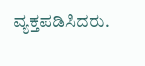ವ್ಯಕ್ತಪಡಿಸಿದರು.